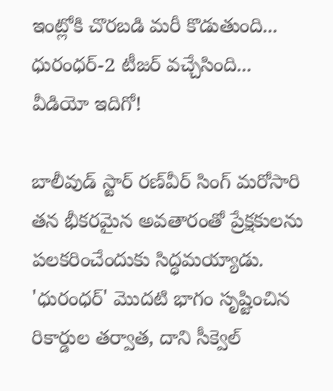ఇంట్లోకి చొరబడి మరీ కొడుతుంది... ధురంధర్-2 టీజర్ వచ్చేసింది... వీడియో ఇదిగో!

బాలీవుడ్ స్టార్ రణ్‌వీర్ సింగ్ మరోసారి తన భీకరమైన అవతారంతో ప్రేక్షకులను పలకరించేందుకు సిద్ధమయ్యాడు. 'ధురంధర్' మొదటి భాగం సృష్టించిన రికార్డుల తర్వాత, దాని సీక్వెల్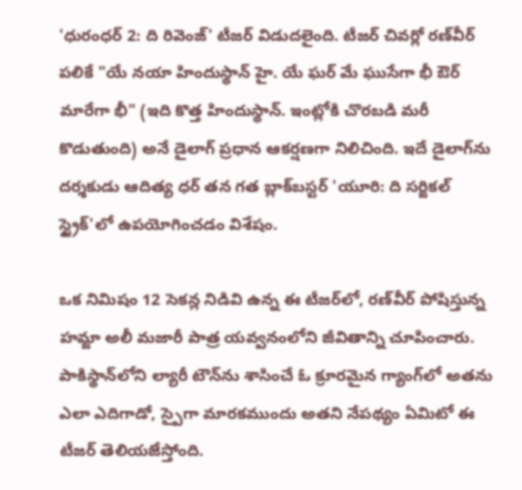'ధురంధర్ 2: ది రివెంజ్' టీజర్ విడుదలైంది. టీజర్ చివర్లో రణ్‌వీర్ పలికే "యే నయా హిందుస్థాన్ హై. యే ఘర్ మే ఘుసేగా భీ ఔర్ మారేగా భీ" (ఇది కొత్త హిందుస్థాన్. ఇంట్లోకి చొరబడి మరీ కొడుతుంది) అనే డైలాగ్ ప్రధాన ఆకర్షణగా నిలిచింది. ఇదే డైలాగ్‌ను దర్శకుడు ఆదిత్య ధర్ తన గత బ్లాక్‌బస్టర్ 'యూరి: ది సర్జికల్ స్ట్రైక్'లో ఉపయోగించడం విశేషం.

ఒక నిమిషం 12 సెకన్ల నిడివి ఉన్న ఈ టీజర్‌లో, రణ్‌వీర్ పోషిస్తున్న హమ్జా అలీ మజారీ పాత్ర యవ్వనంలోని జీవితాన్ని చూపించారు. పాకిస్థాన్‌లోని ల్యారీ టౌన్‌ను శాసించే ఓ క్రూరమైన గ్యాంగ్‌లో అతను ఎలా ఎదిగాడో, స్పైగా మారకముందు అతని నేపథ్యం ఏమిటో ఈ టీజర్ తెలియజేస్తోంది.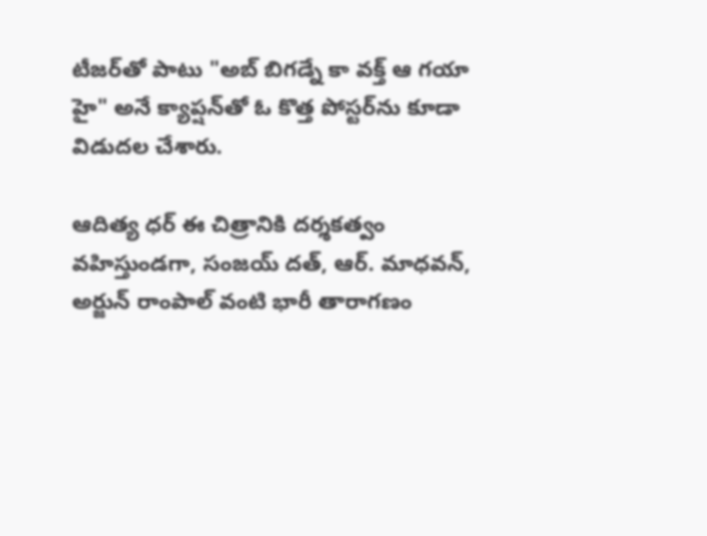టీజర్‌తో పాటు "అబ్ బిగడ్నే కా వక్త్ ఆ గయా హై" అనే క్యాప్షన్‌తో ఓ కొత్త పోస్టర్‌ను కూడా విడుదల చేశారు.

ఆదిత్య ధర్ ఈ చిత్రానికి దర్శకత్వం వహిస్తుండగా, సంజయ్ దత్, ఆర్. మాధవన్, అర్జున్ రాంపాల్ వంటి భారీ తారాగణం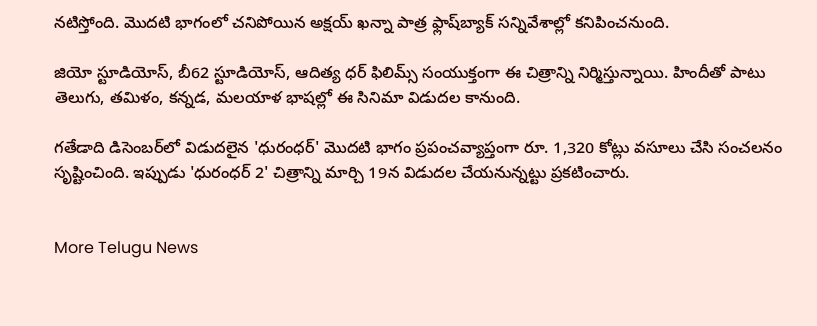నటిస్తోంది. మొదటి భాగంలో చనిపోయిన అక్షయ్ ఖన్నా పాత్ర ఫ్లాష్‌బ్యాక్ సన్నివేశాల్లో కనిపించనుంది.

జియో స్టూడియోస్, బీ62 స్టూడియోస్, ఆదిత్య ధర్ ఫిలిమ్స్ సంయుక్తంగా ఈ చిత్రాన్ని నిర్మిస్తున్నాయి. హిందీతో పాటు తెలుగు, తమిళం, కన్నడ, మలయాళ భాషల్లో ఈ సినిమా విడుదల కానుంది.

గతేడాది డిసెంబర్‌లో విడుదలైన 'ధురంధర్' మొదటి భాగం ప్రపంచవ్యాప్తంగా రూ. 1,320 కోట్లు వసూలు చేసి సంచలనం సృష్టించింది. ఇప్పుడు 'ధురంధర్ 2' చిత్రాన్ని మార్చి 19న విడుదల చేయనున్నట్టు ప్రకటించారు.


More Telugu News